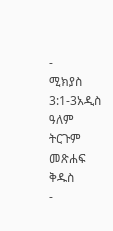-
ሚክያስ 3:1-3አዲስ ዓለም ትርጉም መጽሐፍ ቅዱስ
-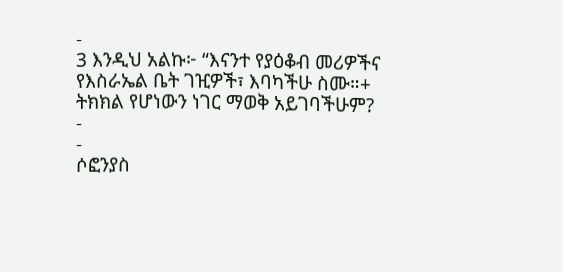-
3 እንዲህ አልኩ፦ “እናንተ የያዕቆብ መሪዎችና
የእስራኤል ቤት ገዢዎች፣ እባካችሁ ስሙ።+
ትክክል የሆነውን ነገር ማወቅ አይገባችሁም?
-
-
ሶፎንያስ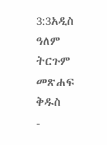3:3አዲስ ዓለም ትርጉም መጽሐፍ ቅዱስ
-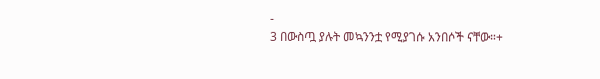-
3 በውስጧ ያሉት መኳንንቷ የሚያገሱ አንበሶች ናቸው።+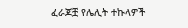ፈራጆቿ የሌሊት ተኩላዎች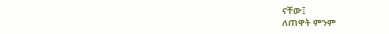ናቸው፤
ለጠዋት ምንም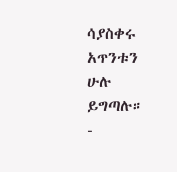ሳያስቀሩ አጥንቱን ሁሉ ይግጣሉ።
-